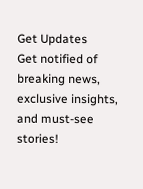Get Updates
Get notified of breaking news, exclusive insights, and must-see stories!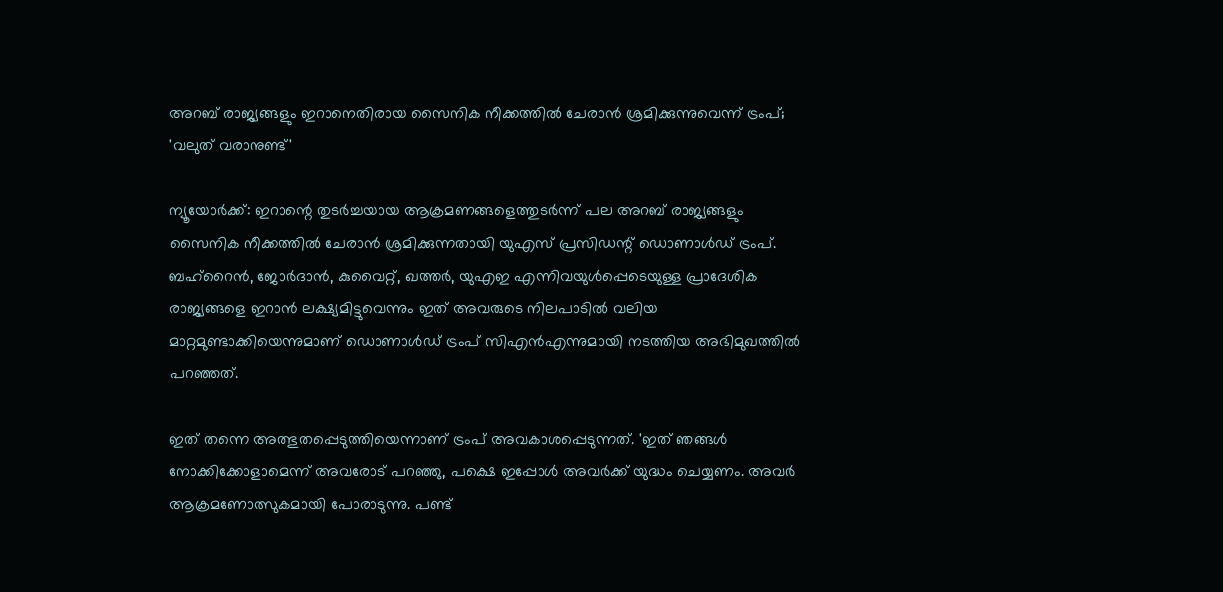അറബ് രാജ്യങ്ങളും ഇറാനെതിരായ സൈനിക നീക്കത്തിൽ ചേരാൻ ശ്രമിക്കുന്നുവെന്ന് ട്രംപ്; 'വലുത് വരാനുണ്ട്'

ന്യൂയോർക്ക്: ഇറാന്റെ തുടർച്ചയായ ആക്രമണങ്ങളെത്തുടർന്ന് പല അറബ് രാജ്യങ്ങളും സൈനിക നീക്കത്തിൽ ചേരാൻ ശ്രമിക്കുന്നതായി യുഎസ് പ്രസിഡന്റ് ഡൊണാൾഡ് ട്രംപ്. ബഹ്‌റൈൻ, ജോർദാൻ, കുവൈറ്റ്, ഖത്തർ, യുഎഇ എന്നിവയുൾപ്പെടെയുള്ള പ്രാദേശിക രാജ്യങ്ങളെ ഇറാൻ ലക്ഷ്യമിട്ടുവെന്നും ഇത് അവരുടെ നിലപാടിൽ വലിയ മാറ്റമുണ്ടാക്കിയെന്നുമാണ് ഡൊണാൾഡ് ട്രംപ് സിഎൻഎന്നുമായി നടത്തിയ അഭിമുഖത്തിൽ പറഞ്ഞത്.

ഇത് തന്നെ അത്ഭുതപ്പെടുത്തിയെന്നാണ് ട്രംപ് അവകാശപ്പെടുന്നത്. 'ഇത് ഞങ്ങൾ നോക്കിക്കോളാമെന്ന് അവരോട് പറഞ്ഞു, പക്ഷെ ഇപ്പോൾ അവർക്ക് യുദ്ധം ചെയ്യണം. അവർ ആക്രമണോത്സുകമായി പോരാടുന്നു. പണ്ട്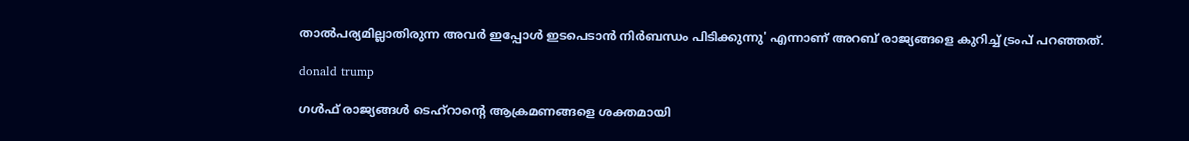താൽപര്യമില്ലാതിരുന്ന അവർ ഇപ്പോൾ ഇടപെടാൻ നിർബന്ധം പിടിക്കുന്നു' എന്നാണ് അറബ് രാജ്യങ്ങളെ കുറിച്ച് ട്രംപ് പറഞ്ഞത്.

donald trump

ഗൾഫ് രാജ്യങ്ങൾ ടെഹ്‌റാന്റെ ആക്രമണങ്ങളെ ശക്തമായി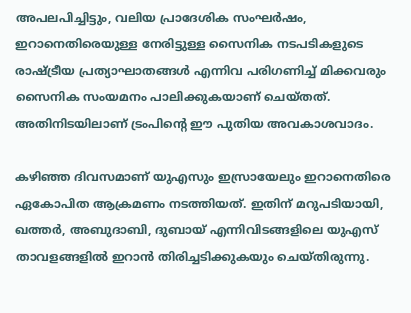അപലപിച്ചിട്ടും, വലിയ പ്രാദേശിക സംഘർഷം, ഇറാനെതിരെയുള്ള നേരിട്ടുള്ള സൈനിക നടപടികളുടെ രാഷ്ട്രീയ പ്രത്യാഘാതങ്ങൾ എന്നിവ പരിഗണിച്ച് മിക്കവരും സൈനിക സംയമനം പാലിക്കുകയാണ് ചെയ്‌തത്‌. അതിനിടയിലാണ് ട്രംപിന്റെ ഈ പുതിയ അവകാശവാദം.

കഴിഞ്ഞ ദിവസമാണ് യുഎസും ഇസ്രായേലും ഇറാനെതിരെ ഏകോപിത ആക്രമണം നടത്തിയത്. ഇതിന് മറുപടിയായി, ഖത്തർ, അബുദാബി, ദുബായ് എന്നിവിടങ്ങളിലെ യുഎസ് താവളങ്ങളിൽ ഇറാൻ തിരിച്ചടിക്കുകയും ചെയ്‌തിരുന്നു.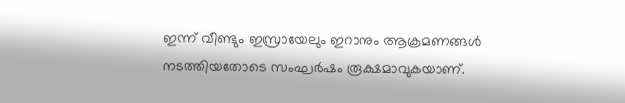ഇന്ന് വീണ്ടും ഇസ്രായേലും ഇറാനും ആക്രമണങ്ങൾ നടത്തിയതോടെ സംഘർഷം രൂക്ഷമാവുകയാണ്.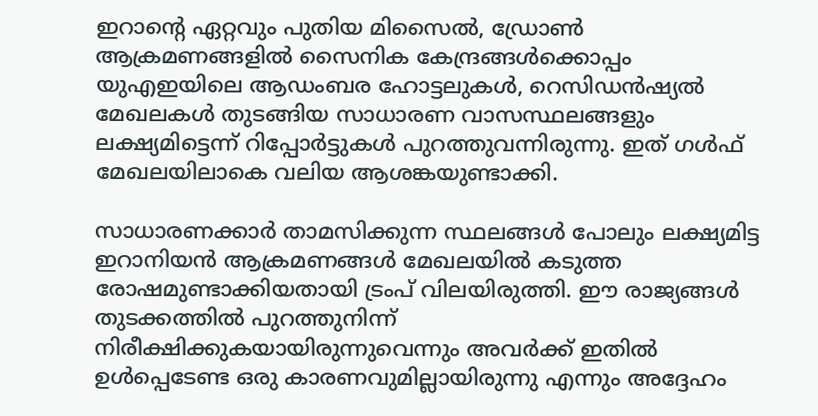ഇറാന്റെ ഏറ്റവും പുതിയ മിസൈൽ, ഡ്രോൺ ആക്രമണങ്ങളിൽ സൈനിക കേന്ദ്രങ്ങൾക്കൊപ്പം യുഎഇയിലെ ആഡംബര ഹോട്ടലുകൾ, റെസിഡൻഷ്യൽ മേഖലകൾ തുടങ്ങിയ സാധാരണ വാസസ്ഥലങ്ങളും ലക്ഷ്യമിട്ടെന്ന് റിപ്പോർട്ടുകൾ പുറത്തുവന്നിരുന്നു. ഇത് ഗൾഫ് മേഖലയിലാകെ വലിയ ആശങ്കയുണ്ടാക്കി.

സാധാരണക്കാർ താമസിക്കുന്ന സ്ഥലങ്ങൾ പോലും ലക്ഷ്യമിട്ട ഇറാനിയൻ ആക്രമണങ്ങൾ മേഖലയിൽ കടുത്ത രോഷമുണ്ടാക്കിയതായി ട്രംപ് വിലയിരുത്തി. ഈ രാജ്യങ്ങൾ തുടക്കത്തിൽ പുറത്തുനിന്ന് നിരീക്ഷിക്കുകയായിരുന്നുവെന്നും അവർക്ക് ഇതിൽ ഉൾപ്പെടേണ്ട ഒരു കാരണവുമില്ലായിരുന്നു എന്നും അദ്ദേഹം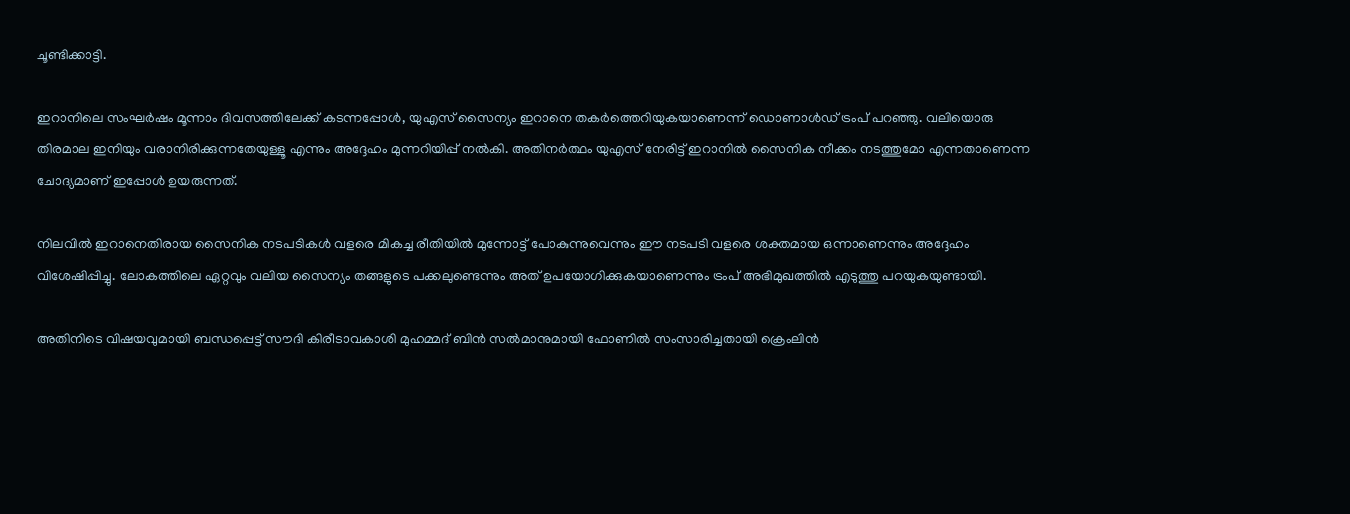ചൂണ്ടിക്കാട്ടി.

ഇറാനിലെ സംഘർഷം മൂന്നാം ദിവസത്തിലേക്ക് കടന്നപ്പോൾ, യുഎസ് സൈന്യം ഇറാനെ തകർത്തെറിയുകയാണെന്ന് ഡൊണാൾഡ് ട്രംപ് പറഞ്ഞു. വലിയൊരു തിരമാല ഇനിയും വരാനിരിക്കുന്നതേയുള്ളൂ എന്നും അദ്ദേഹം മുന്നറിയിപ്പ് നൽകി. അതിനർത്ഥം യുഎസ് നേരിട്ട് ഇറാനിൽ സൈനിക നീക്കം നടത്തുമോ എന്നതാണെന്ന ചോദ്യമാണ് ഇപ്പോൾ ഉയരുന്നത്.

നിലവിൽ ഇറാനെതിരായ സൈനിക നടപടികൾ വളരെ മികച്ച രീതിയിൽ മുന്നോട്ട് പോകുന്നുവെന്നും ഈ നടപടി വളരെ ശക്തമായ ഒന്നാണെന്നും അദ്ദേഹം വിശേഷിപ്പിച്ചു. ലോകത്തിലെ ഏറ്റവും വലിയ സൈന്യം തങ്ങളുടെ പക്കലുണ്ടെന്നും അത് ഉപയോഗിക്കുകയാണെന്നും ട്രംപ് അഭിമുഖത്തിൽ എടുത്തു പറയുകയുണ്ടായി.

അതിനിടെ വിഷയവുമായി ബന്ധപ്പെട്ട് സൗദി കിരീടാവകാശി മുഹമ്മദ് ബിൻ സൽമാനുമായി ഫോണിൽ സംസാരിച്ചതായി ക്രെംലിൻ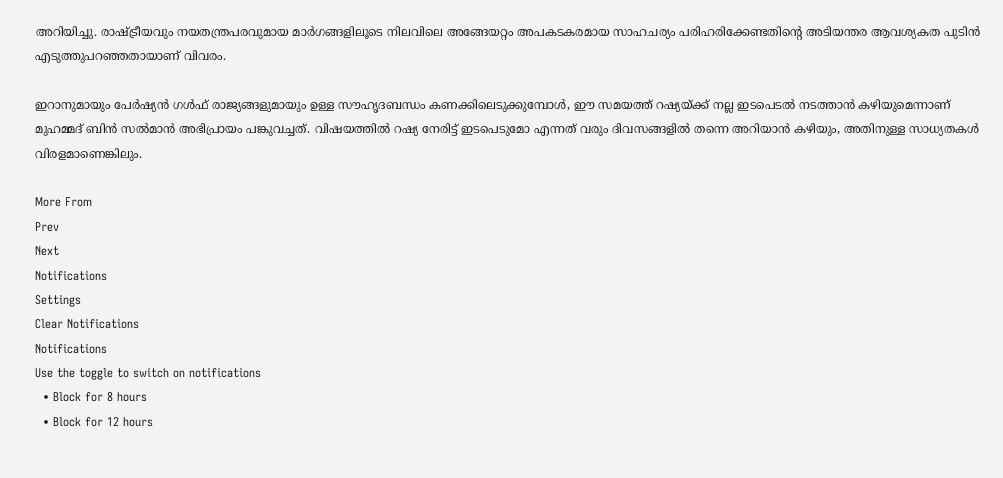അറിയിച്ചു. രാഷ്ട്രീയവും നയതന്ത്രപരവുമായ മാർഗങ്ങളിലൂടെ നിലവിലെ അങ്ങേയറ്റം അപകടകരമായ സാഹചര്യം പരിഹരിക്കേണ്ടതിന്റെ അടിയന്തര ആവശ്യകത പുടിൻ എടുത്തുപറഞ്ഞതായാണ് വിവരം.

ഇറാനുമായും പേർഷ്യൻ ഗൾഫ് രാജ്യങ്ങളുമായും ഉള്ള സൗഹൃദബന്ധം കണക്കിലെടുക്കുമ്പോൾ, ഈ സമയത്ത് റഷ്യയ്ക്ക് നല്ല ഇടപെടൽ നടത്താൻ കഴിയുമെന്നാണ് മുഹമ്മദ് ബിൻ സൽമാൻ അഭിപ്രായം പങ്കുവച്ചത്. വിഷയത്തിൽ റഷ്യ നേരിട്ട് ഇടപെടുമോ എന്നത് വരും ദിവസങ്ങളിൽ തന്നെ അറിയാൻ കഴിയും, അതിനുള്ള സാധ്യതകൾ വിരളമാണെങ്കിലും.

More From
Prev
Next
Notifications
Settings
Clear Notifications
Notifications
Use the toggle to switch on notifications
  • Block for 8 hours
  • Block for 12 hours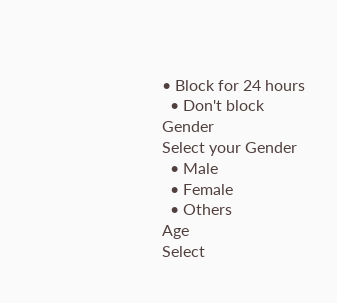• Block for 24 hours
  • Don't block
Gender
Select your Gender
  • Male
  • Female
  • Others
Age
Select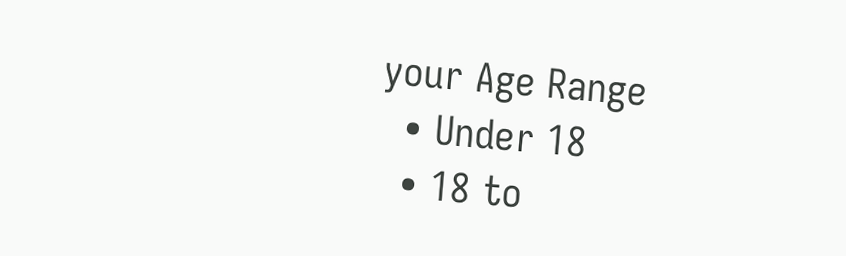your Age Range
  • Under 18
  • 18 to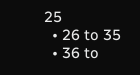25
  • 26 to 35
  • 36 to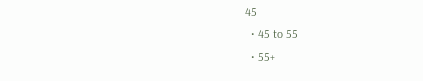45
  • 45 to 55
  • 55+